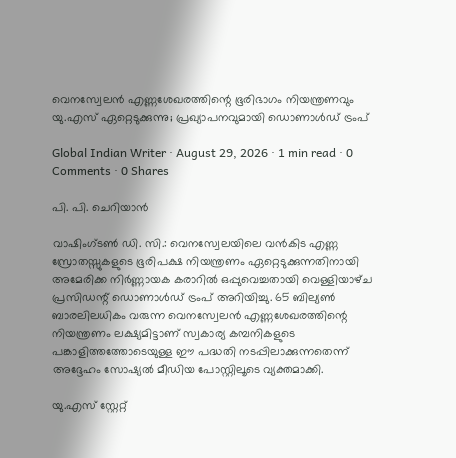വെനസ്വേലൻ എണ്ണശേഖരത്തിന്റെ ഭൂരിഭാഗം നിയന്ത്രണവും യു.എസ് ഏറ്റെടുക്കുന്നു; പ്രഖ്യാപനവുമായി ഡൊണാൾഡ് ട്രംപ്

Global Indian Writer · August 29, 2026 · 1 min read · 0 Comments · 0 Shares

പി. പി. ചെറിയാൻ

വാഷിംഗ്‌ടൺ ഡി. സി.: വെനസ്വേലയിലെ വൻകിട എണ്ണ സ്രോതസ്സുകളുടെ ഭൂരിപക്ഷ നിയന്ത്രണം ഏറ്റെടുക്കുന്നതിനായി അമേരിക്ക നിർണ്ണായക കരാറിൽ ഒപ്പുവെച്ചതായി വെള്ളിയാഴ്‌ച പ്രസിഡന്റ് ഡൊണാൾഡ് ട്രംപ് അറിയിച്ചു. 65 ബില്യൺ ബാരലിലധികം വരുന്ന വെനസ്വേലൻ എണ്ണശേഖരത്തിന്റെ നിയന്ത്രണം ലക്ഷ്യമിട്ടാണ് സ്വകാര്യ കമ്പനികളുടെ പങ്കാളിത്തത്തോടെയുള്ള ഈ പദ്ധതി നടപ്പിലാക്കുന്നതെന്ന് അദ്ദേഹം സോഷ്യൽ മീഡിയ പോസ്റ്റിലൂടെ വ്യക്തമാക്കി.

യു.എസ് സ്റ്റേറ്റ്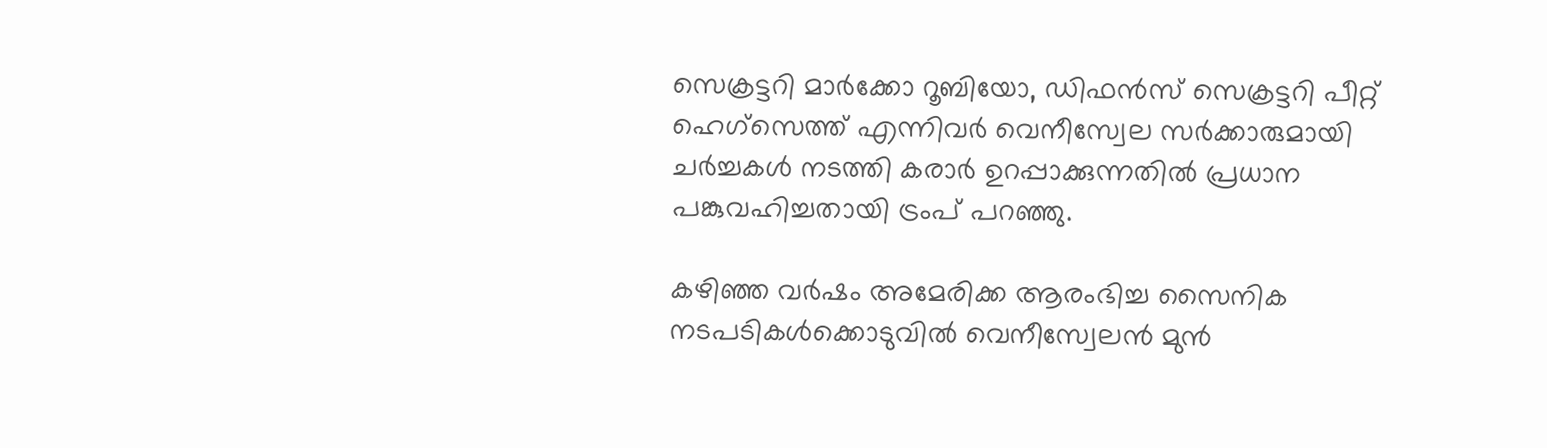സെക്രട്ടറി മാർക്കോ റൂബിയോ, ഡിഫൻസ് സെക്രട്ടറി പീറ്റ് ഹെഗ്സെത്ത് എന്നിവർ വെനീസ്വേല സർക്കാരുമായി ചർച്ചകൾ നടത്തി കരാർ ഉറപ്പാക്കുന്നതിൽ പ്രധാന പങ്കുവഹിച്ചതായി ട്രംപ് പറഞ്ഞു.

കഴിഞ്ഞ വർഷം അമേരിക്ക ആരംഭിച്ച സൈനിക നടപടികൾക്കൊടുവിൽ വെനീസ്വേലൻ മുൻ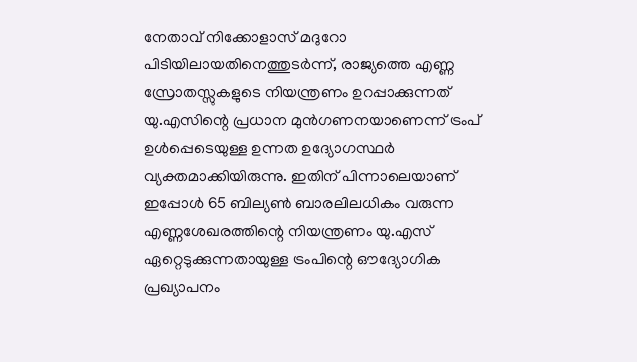നേതാവ് നിക്കോളാസ് മദുറോ പിടിയിലായതിനെത്തുടർന്ന്, രാജ്യത്തെ എണ്ണ സ്രോതസ്സുകളുടെ നിയന്ത്രണം ഉറപ്പാക്കുന്നത് യു.എസിന്റെ പ്രധാന മുൻഗണനയാണെന്ന് ട്രംപ് ഉൾപ്പെടെയുള്ള ഉന്നത ഉദ്യോഗസ്ഥർ വ്യക്തമാക്കിയിരുന്നു. ഇതിന് പിന്നാലെയാണ് ഇപ്പോൾ 65 ബില്യൺ ബാരലിലധികം വരുന്ന എണ്ണശേഖരത്തിന്റെ നിയന്ത്രണം യു.എസ് ഏറ്റെടുക്കുന്നതായുള്ള ട്രംപിന്റെ ഔദ്യോഗിക പ്രഖ്യാപനം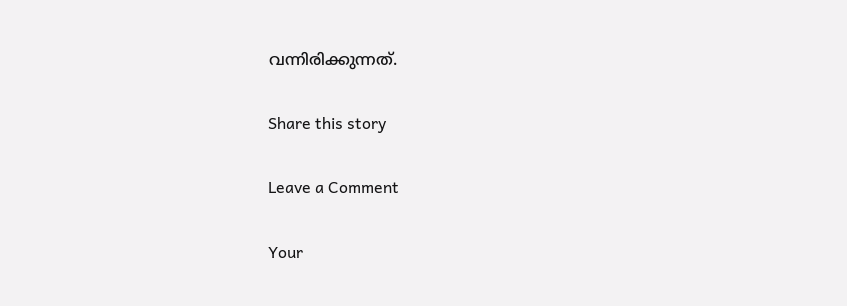വന്നിരിക്കുന്നത്.

Share this story

Leave a Comment

Your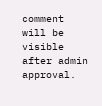comment will be visible after admin approval.